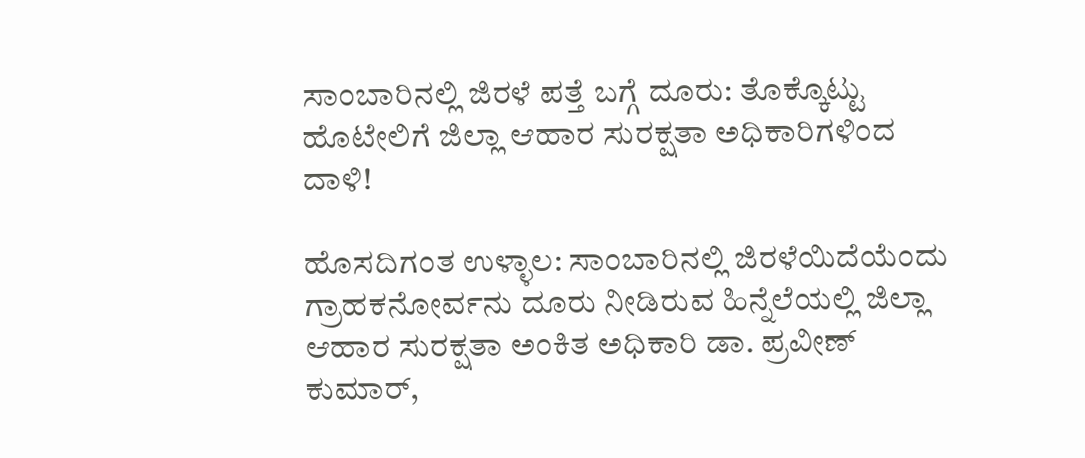ಸಾಂಬಾರಿನಲ್ಲಿ ಜಿರಳೆ ಪತ್ತೆ ಬಗ್ಗೆ ದೂರು: ತೊಕ್ಕೊಟ್ಟು ಹೊಟೇಲಿಗೆ ಜಿಲ್ಲಾ ಆಹಾರ ಸುರಕ್ಷತಾ ಅಧಿಕಾರಿಗಳಿಂದ ದಾಳಿ!

ಹೊಸದಿಗಂತ ಉಳ್ಳಾಲ: ಸಾಂಬಾರಿನಲ್ಲಿ ಜಿರಳೆಯಿದೆಯೆಂದು ಗ್ರಾಹಕನೋರ್ವನು ದೂರು ನೀಡಿರುವ ಹಿನ್ನೆಲೆಯಲ್ಲಿ ಜಿಲ್ಲಾ ಆಹಾರ ಸುರಕ್ಷತಾ ಅಂಕಿತ ಅಧಿಕಾರಿ ಡಾ. ಪ್ರವೀಣ್ ಕುಮಾರ್,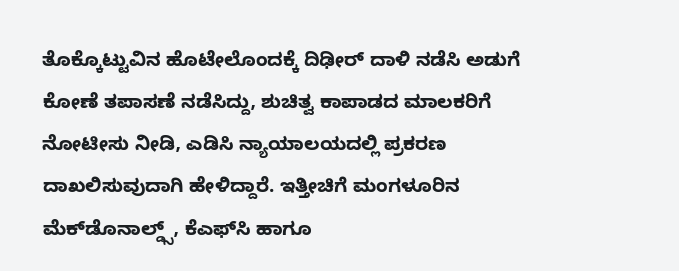ತೊಕ್ಕೊಟ್ಟುವಿನ ಹೊಟೇಲೊಂದಕ್ಕೆ ದಿಢೀರ್ ದಾಳಿ ನಡೆಸಿ ಅಡುಗೆ ಕೋಣೆ ತಪಾಸಣೆ ನಡೆಸಿದ್ದು, ಶುಚಿತ್ವ ಕಾಪಾಡದ ಮಾಲಕರಿಗೆ ನೋಟೀಸು ನೀಡಿ, ಎಡಿಸಿ ನ್ಯಾಯಾಲಯದಲ್ಲಿ ಪ್ರಕರಣ ದಾಖಲಿಸುವುದಾಗಿ ಹೇಳಿದ್ದಾರೆ. ಇತ್ತೀಚಿಗೆ ಮಂಗಳೂರಿನ ಮೆಕ್‌ಡೊನಾಲ್ಡ್ಸ್, ಕೆಎಫ್‌ಸಿ ಹಾಗೂ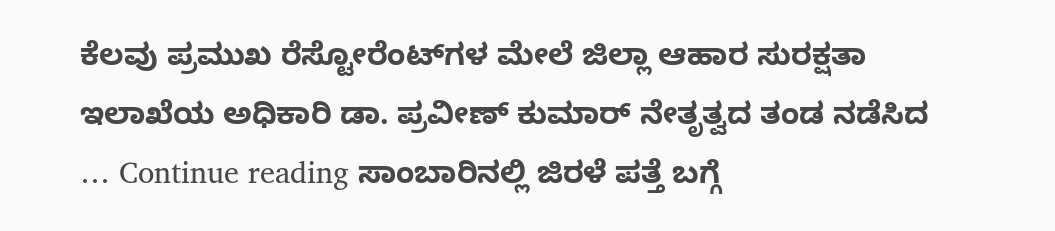ಕೆಲವು ಪ್ರಮುಖ ರೆಸ್ಟೋರೆಂಟ್‌ಗಳ ಮೇಲೆ ಜಿಲ್ಲಾ ಆಹಾರ ಸುರಕ್ಷತಾ ಇಲಾಖೆಯ ಅಧಿಕಾರಿ ಡಾ. ಪ್ರವೀಣ್ ಕುಮಾರ್ ನೇತೃತ್ವದ ತಂಡ ನಡೆಸಿದ … Continue reading ಸಾಂಬಾರಿನಲ್ಲಿ ಜಿರಳೆ ಪತ್ತೆ ಬಗ್ಗೆ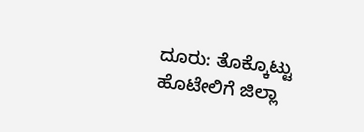ದೂರು: ತೊಕ್ಕೊಟ್ಟು ಹೊಟೇಲಿಗೆ ಜಿಲ್ಲಾ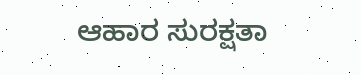ಆಹಾರ ಸುರಕ್ಷತಾ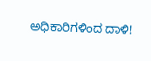ಅಧಿಕಾರಿಗಳಿಂದ ದಾಳಿ!